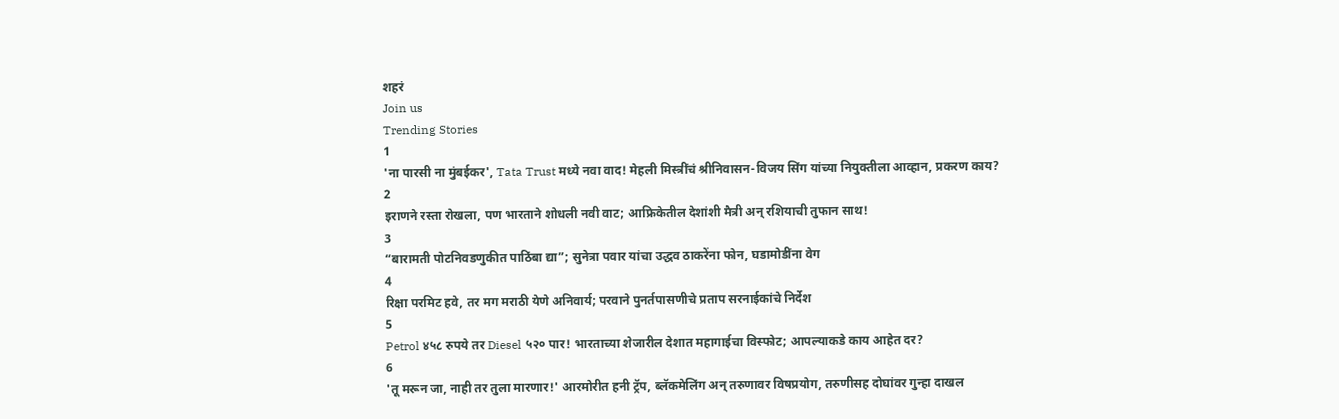शहरं
Join us
Trending Stories
1
'ना पारसी ना मुंबईकर', Tata Trust मध्ये नवा वाद! मेहली मिस्त्रींचं श्रीनिवासन-विजय सिंग यांच्या नियुक्तीला आव्हान, प्रकरण काय?
2
इराणने रस्ता रोखला, पण भारताने शोधली नवी वाट; आफ्रिकेतील देशांशी मैत्री अन् रशियाची तुफान साथ!
3
“बारामती पोटनिवडणुकीत पाठिंबा द्या”; सुनेत्रा पवार यांचा उद्धव ठाकरेंना फोन, घडामोडींना वेग
4
रिक्षा परमिट हवे, तर मग मराठी येणे अनिवार्य; परवाने पुनर्तपासणीचे प्रताप सरनाईकांचे निर्देश
5
Petrol ४५८ रुपये तर Diesel ५२० पार! भारताच्या शेजारील देशात महागाईचा विस्फोट; आपल्याकडे काय आहेत दर?
6
'तू मरून जा, नाही तर तुला मारणार!' आरमोरीत हनी ट्रॅप, ब्लॅकमेलिंग अन् तरुणावर विषप्रयोग, तरुणीसह दोघांवर गुन्हा दाखल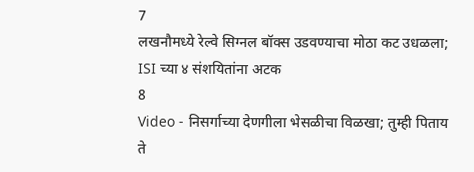7
लखनौमध्ये रेल्वे सिग्नल बॉक्स उडवण्याचा मोठा कट उधळला; ISI च्या ४ संशयितांना अटक
8
Video - निसर्गाच्या देणगीला भेसळीचा विळखा; तुम्ही पिताय ते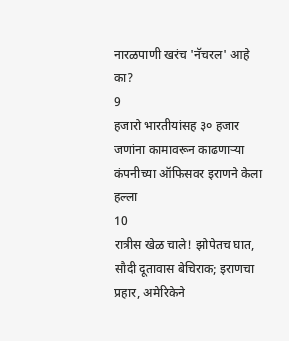नारळपाणी खरंच 'नॅचरल' आहे का?
9
हजारो भारतीयांसह ३० हजार जणांना कामावरून काढणाऱ्या कंपनीच्या ऑफिसवर इराणने केला हल्ला
10
रात्रीस खेळ चाले! झोपेतच घात, सौदी दूतावास बेचिराक; इराणचा प्रहार, अमेरिकेने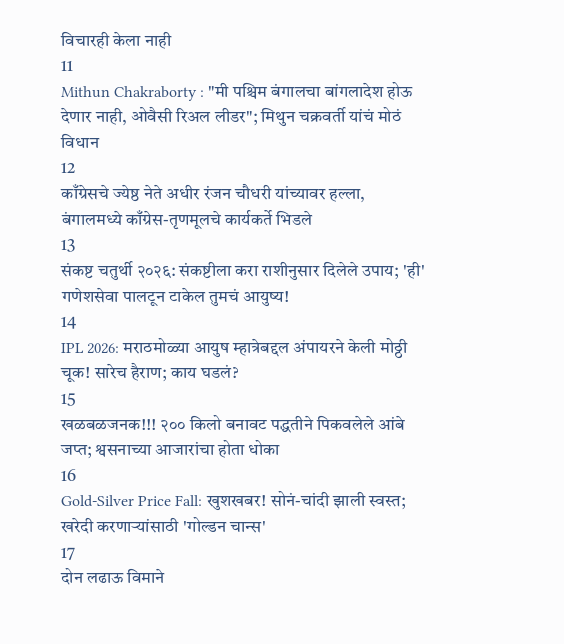विचारही केला नाही
11
Mithun Chakraborty : "मी पश्चिम बंगालचा बांगलादेश होऊ देणार नाही, ओवैसी रिअल लीडर"; मिथुन चक्रवर्ती यांचं मोठं विधान
12
काँग्रेसचे ज्येष्ठ नेते अधीर रंजन चौधरी यांच्यावर हल्ला, बंगालमध्ये काँग्रेस-तृणमूलचे कार्यकर्ते भिडले
13
संकष्ट चतुर्थी २०२६: संकष्टीला करा राशीनुसार दिलेले उपाय; 'ही' गणेशसेवा पालटून टाकेल तुमचं आयुष्य!
14
IPL 2026: मराठमोळ्या आयुष म्हात्रेबद्दल अंपायरने केली मोठ्ठी चूक! सारेच हैराण; काय घडलं?
15
खळबळजनक!!! २०० किलो बनावट पद्धतीने पिकवलेले आंबे जप्त; श्वसनाच्या आजारांचा होता धोका
16
Gold-Silver Price Fall: खुशखबर! सोनं-चांदी झाली स्वस्त; खरेदी करणाऱ्यांसाठी 'गोल्डन चान्स'
17
दोन लढाऊ विमाने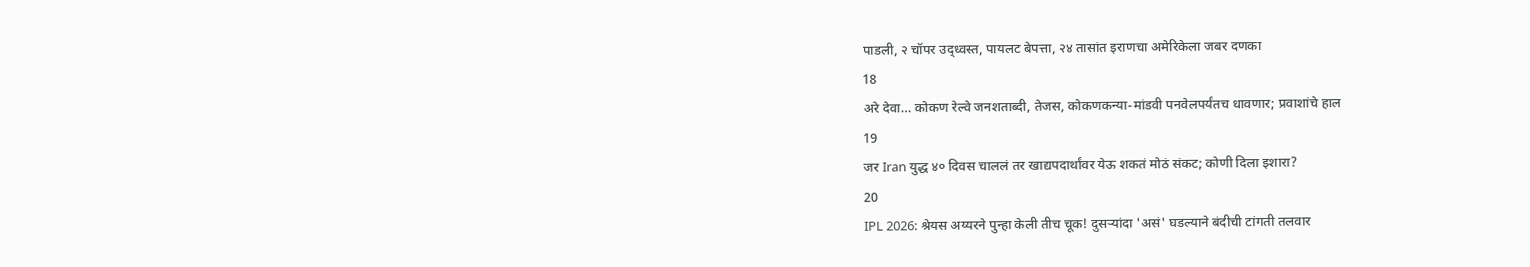पाडली, २ चॉपर उद्ध्वस्त, पायलट बेपत्ता, २४ तासांत इराणचा अमेरिकेला जबर दणका
18
अरे देवा… कोकण रेल्वे जनशताब्दी, तेजस, कोकणकन्या-मांडवी पनवेलपर्यंतच धावणार; प्रवाशांचे हाल
19
जर Iran युद्ध ४० दिवस चाललं तर खाद्यपदार्थांवर येऊ शकतं मोठं संकट; कोणी दिला इशारा?
20
IPL 2026: श्रेयस अय्यरने पुन्हा केली तीच चूक! दुसऱ्यांदा 'असं' घडल्याने बंदीची टांगती तलवार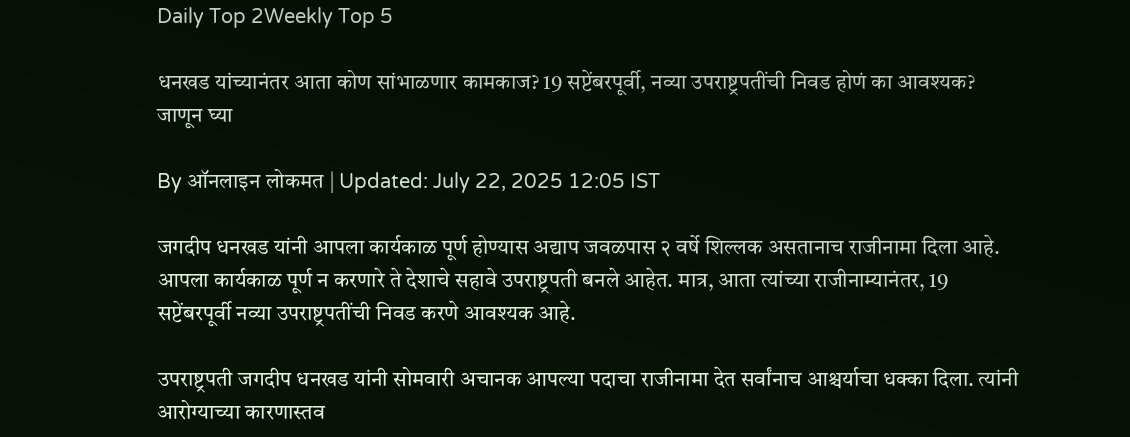Daily Top 2Weekly Top 5

धनखड यांच्यानंतर आता कोण सांभाळणार कामकाज? 19 सप्टेंबरपूर्वी, नव्या उपराष्ट्रपतींची निवड होणं का आवश्यक? जाणून घ्या

By ऑनलाइन लोकमत | Updated: July 22, 2025 12:05 IST

जगदीप धनखड यांनी आपला कार्यकाळ पूर्ण होण्यास अद्याप जवळपास २ वर्षे शिल्लक असतानाच राजीनामा दिला आहे. आपला कार्यकाळ पूर्ण न करणारे ते देशाचे सहावे उपराष्ट्रपती बनले आहेत. मात्र, आता त्यांच्या राजीनाम्यानंतर, 19 सप्टेंबरपूर्वी नव्या उपराष्ट्रपतींची निवड करणे आवश्यक आहे.

उपराष्ट्रपती जगदीप धनखड यांनी सोमवारी अचानक आपल्या पदाचा राजीनामा देत सर्वांनाच आश्चर्याचा धक्का दिला. त्यांनी आरोग्याच्या कारणास्तव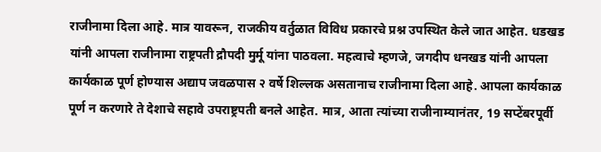राजीनामा दिला आहे. मात्र यावरून, राजकीय वर्तुळात विविध प्रकारचे प्रश्न उपस्थित केले जात आहेत. धडखड यांनी आपला राजीनामा राष्ट्रपती द्रौपदी मुर्मू यांना पाठवला. महत्वाचे म्हणजे, जगदीप धनखड यांनी आपला कार्यकाळ पूर्ण होण्यास अद्याप जवळपास २ वर्षे शिल्लक असतानाच राजीनामा दिला आहे. आपला कार्यकाळ पूर्ण न करणारे ते देशाचे सहावे उपराष्ट्रपती बनले आहेत. मात्र, आता त्यांच्या राजीनाम्यानंतर, 19 सप्टेंबरपूर्वी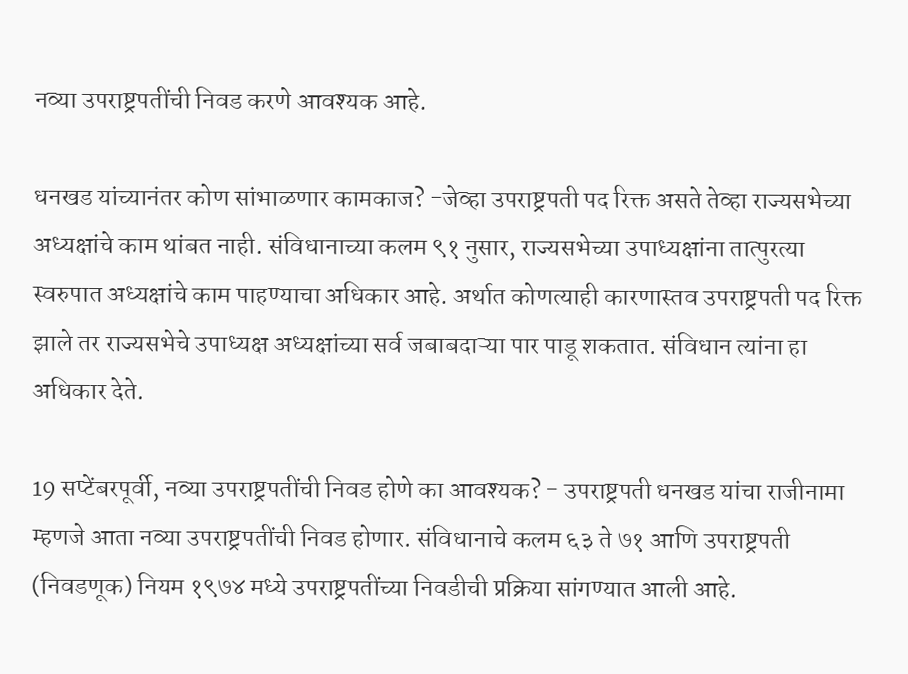नव्या उपराष्ट्रपतींची निवड करणे आवश्यक आहे.

धनखड यांच्यानंतर कोण सांभाळणार कामकाज? -जेव्हा उपराष्ट्रपती पद रिक्त असते तेव्हा राज्यसभेच्या अध्यक्षांचे काम थांबत नाही. संविधानाच्या कलम ९१ नुसार, राज्यसभेच्या उपाध्यक्षांना तात्पुरत्या स्वरुपात अध्यक्षांचे काम पाहण्याचा अधिकार आहे. अर्थात कोणत्याही कारणास्तव उपराष्ट्रपती पद रिक्त झाले तर राज्यसभेचे उपाध्यक्ष अध्यक्षांच्या सर्व जबाबदाऱ्या पार पाडू शकतात. संविधान त्यांना हा अधिकार देते.

19 सप्टेंबरपूर्वी, नव्या उपराष्ट्रपतींची निवड होणे का आवश्यक? - उपराष्ट्रपती धनखड यांचा राजीनामा म्हणजे आता नव्या उपराष्ट्रपतींची निवड होणार. संविधानाचे कलम ६३ ते ७१ आणि उपराष्ट्रपती (निवडणूक) नियम १९७४ मध्ये उपराष्ट्रपतींच्या निवडीची प्रक्रिया सांगण्यात आली आहे.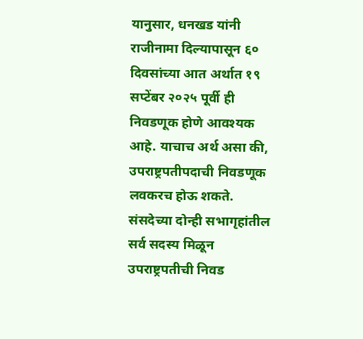यानुसार, धनखड यांनी राजीनामा दिल्यापासून ६० दिवसांच्या आत अर्थात १९ सप्टेंबर २०२५ पूर्वी ही निवडणूक होणे आवश्यक आहे. याचाच अर्थ असा की, उपराष्ट्रपतीपदाची निवडणूक लवकरच होऊ शकते. संसदेच्या दोन्ही सभागृहांतील सर्व सदस्य मिळून उपराष्ट्रपतीची निवड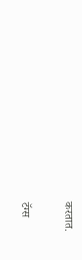करतात.

टॅग्स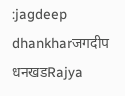:jagdeep dhankharजगदीप धनखडRajya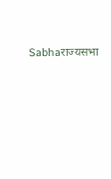Sabhaराज्यसभा